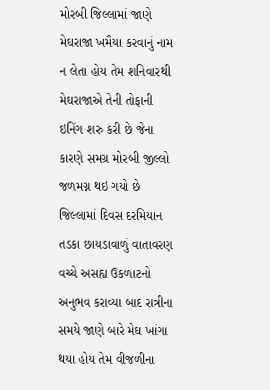મોરબી જિલ્લામાં જાણે મેઘરાજા ખમૈયા કરવાનું નામ ન લેતા હોય તેમ શનિવારથી મેઘરાજાએ તેની તોફાની ઇનિંગ શરુ કરી છે જેના કારણે સમગ્ર મોરબી જીલ્લો જળમગ્ન થઇ ગયો છે જિલ્લામાં દિવસ દરમિયાન તડકા છાયડાવાળું વાતાવરણ વચ્ચે અસહ્ય ઉકળાટનો અનુભવ કરાવ્યા બાદ રાત્રીના સમયે જાણે બારે મેઘ ખાંગા થયા હોય તેમ વીજળીના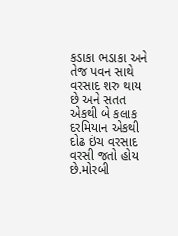કડાકા ભડાકા અને તેજ પવન સાથે વરસાદ શરુ થાય છે અને સતત એકથી બે કલાક દરમિયાન એકથી દોઢ ઇંચ વરસાદ વરસી જતો હોય છે.મોરબી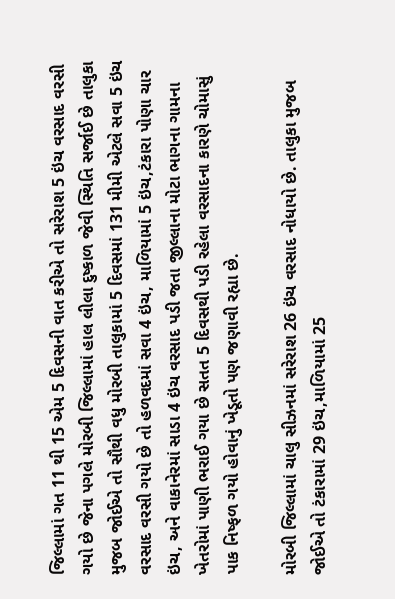જિલ્લામાં ગત 11 થી 15 એમ 5 દિવસની વાત કરીએ તો સરેરાશ 5 ઇંચ વરસાદ વરસી ગયો છે જેના પગલે મોરબી જિલ્લામાં હાલ લીલા દુષ્કાળ જેવી સ્થિતિ સર્જાઈ છે તાલુકા મુજબ જોઈએ તો સૌથી વધુ મોરબી તાલુકામાં 5 દિવસમાં 131 મીમી એટલે સવા 5 ઇંચ વરસાદ વરસી ગયો છે તો હળવદમાં સવા 4 ઇંચ, માળિયામાં 5 ઇંચ,ટંકારા પોણા ચાર ઇંચ, અને વાકાનેરમાં સાડા 4 ઇંચ વરસાદ પડી જતા જીલ્લાના મોટા ભાગના ગામના ખેતરોમાં પાણી ભરાઈ ગયા છે સતત 5 દિવસથી પડી રહેલા વરસાદના કારણે ચોમાસું પાક નિષ્ફળ ગયો હોવાનું ખેડૂતો પણ જણાવી રહ્યા છે.

મોરબી જિલ્લામાં ચાલુ સીઝનમાં સરેરાશ 26 ઇંચ વરસાદ નોધાયો છે. તાલુકા મુજબ જોઈએ તો ટંકારામાં 29 ઇંચ,માળિયામાં 25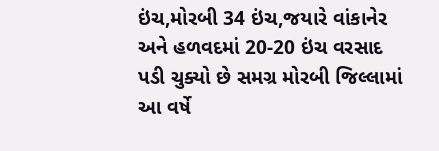ઇંચ,મોરબી 34 ઇંચ,જયારે વાંકાનેર અને હળવદમાં 20-20 ઇંચ વરસાદ પડી ચુક્યો છે સમગ્ર મોરબી જિલ્લામાં આ વર્ષે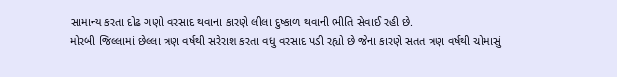સામાન્ય કરતા દોઢ ગણો વરસાદ થવાના કારણે લીલા દુષ્કાળ થવાની ભીતિ સેવાઈ રહી છે.
મોરબી જિલ્લામાં છેલ્લા ત્રણ વર્ષથી સરેરાશ કરતા વધુ વરસાદ પડી રહ્યો છે જેના કારણે સતત ત્રણ વર્ષથી ચોમાસું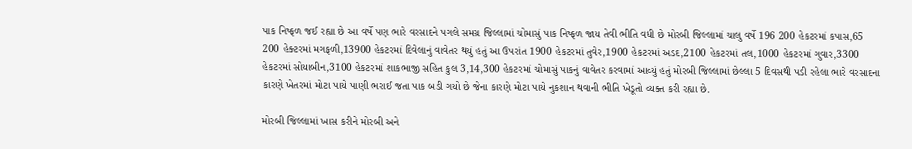પાક નિષ્ફળ જઈ રહ્યા છે આ વર્ષે પણ ભારે વરસાદને પગલે સમગ્ર જિલ્લામાં ચોમાસું પાક નિષ્ફળ જાય તેવી ભીતિ વધી છે મોરબી જિલ્લામાં ચાલુ વર્ષે 196 200 હેકટરમાં કપાસ,65 200 હેક્ટરમાં મગફળી,13900 હેકટરમાં દિવેલાનું વાવેતર થયું હતું આ ઉપરાંત 1900 હેકટરમાં તુવેર,1900 હેકટરમાં અડદ,2100 હેકટરમાં તલ,1000 હેકટરમાં ગુવાર,3300 હેકટરમાં સોયાબીન,3100 હેકટરમાં શાકભાજી સહિત કુલ 3,14,300 હેકટરમાં ચોમાસું પાકનું વાવેતર કરવામાં આવ્યું હતું મોરબી જિલ્લામાં છેલ્લા 5 દિવસથી પડી રહેલા ભારે વરસાદના કારણે ખેતરમાં મોટા પાયે પાણી ભરાઈ જતા પાક બડી ગયો છે જેના કારણે મોટા પાયે નુકશાન થવાની ભીતિ ખેડૂતો વ્યક્ત કરી રહ્યા છે.

મોરબી જિલ્લામાં ખાસ કરીને મોરબી અને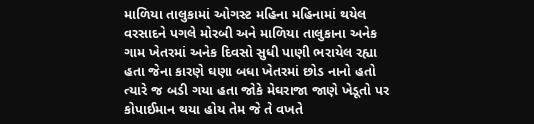માળિયા તાલુકામાં ઓગસ્ટ મહિના મહિનામાં થયેલ વરસાદને પગલે મોરબી અને માળિયા તાલુકાના અનેક ગામ ખેતરમાં અનેક દિવસો સુધી પાણી ભરાયેલ રહ્યા હતા જેના કારણે ઘણા બધા ખેતરમાં છોડ નાનો હતો ત્યારે જ બડી ગયા હતા જોકે મેઘરાજા જાણે ખેડૂતો પર કોપાઈમાન થયા હોય તેમ જે તે વખતે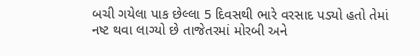બચી ગયેલા પાક છેલ્લા 5 દિવસથી ભારે વરસાદ પડ્યો હતો તેમાં નષ્ટ થવા લાગ્યો છે તાજેતરમાં મોરબી અને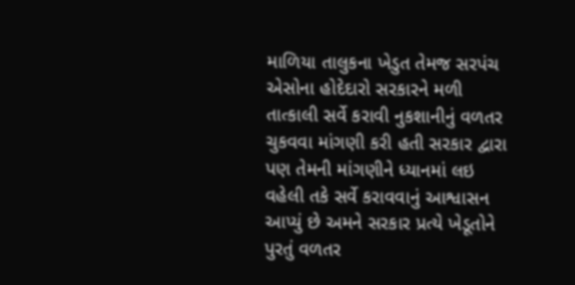માળિયા તાલુકના ખેડુત તેમજ સરપંચ એસોના હોદેદારો સરકારને મળી તાત્કાલી સર્વે કરાવી નુકશાનીનું વળતર ચુકવવા માંગણી કરી હતી સરકાર દ્વારા પણ તેમની માંગણીને ધ્યાનમાં લઇ વહેલી તકે સર્વે કરાવવાનું આશ્વાસન આપ્યું છે અમને સરકાર પ્રત્યે ખેડૂતોને પુરતું વળતર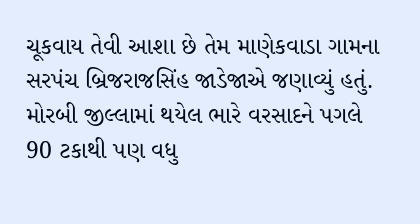ચૂકવાય તેવી આશા છે તેમ માણેકવાડા ગામના સરપંચ બ્રિજરાજસિંહ જાડેજાએ જણાવ્યું હતું.
મોરબી જીલ્લામાં થયેલ ભારે વરસાદને પગલે 90 ટકાથી પણ વધુ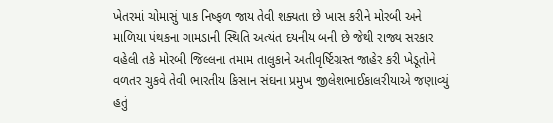ખેતરમાં ચોમાસું પાક નિષ્ફળ જાય તેવી શક્યતા છે ખાસ કરીને મોરબી અને માળિયા પંથકના ગામડાની સ્થિતિ અત્યંત દયનીય બની છે જેથી રાજ્ય સરકાર વહેલી તકે મોરબી જિલ્લના તમામ તાલુકાને અતીવૃર્ષ્ટિગ્રસ્ત જાહેર કરી ખેડૂતોને વળતર ચુકવે તેવી ભારતીય કિસાન સંઘના પ્રમુખ જીલેશભાઈકાલરીયાએ જણાવ્યું હતું